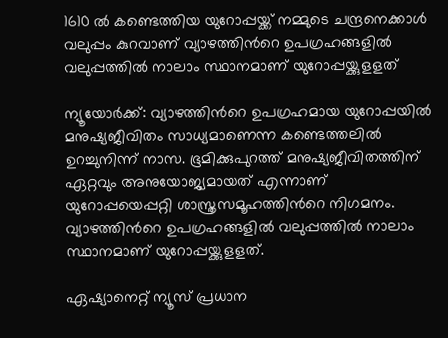1610 ല്‍ കണ്ടെത്തിയ യുറോപ്പയ്ക്ക് നമ്മുടെ ചന്ദ്രനെക്കാള്‍ വലുപ്പം കുറവാണ് വ്യാഴത്തിന്‍റെ ഉപഗ്രഹങ്ങളില്‍ വലുപ്പത്തില്‍ നാലാം സ്ഥാനമാണ് യുറോപ്പയ്ക്കുളളത്

ന്യൂയോര്‍ക്ക്: വ്യാഴത്തിന്‍റെ ഉപഗ്രഹമായ യുറോപ്പയില്‍ മനുഷ്യജീവിതം സാധ്യമാണെന്ന കണ്ടെത്തലില്‍ ഉറച്ചുനിന്ന് നാസ. ഭൂമിക്കുപുറത്ത് മനുഷ്യജീവിതത്തിന് ഏറ്റവും അനുയോജ്യമായത് എന്നാണ് യുറോപ്പയെപ്പറ്റി ശാസ്ത്രസമൂഹത്തിന്‍റെ നിഗമനം. വ്യാഴത്തിന്‍റെ ഉപഗ്രഹങ്ങളില്‍ വലുപ്പത്തില്‍ നാലാം സ്ഥാനമാണ് യുറോപ്പയ്ക്കുളളത്.

ഏഷ്യാനെറ്റ് ന്യൂസ് പ്രധാന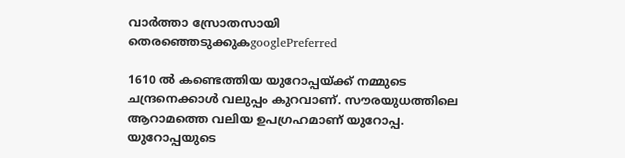വാർത്താ സ്രോതസായി തെരഞ്ഞെടുക്കുകgooglePreferred

1610 ല്‍ കണ്ടെത്തിയ യുറോപ്പയ്ക്ക് നമ്മുടെ ചന്ദ്രനെക്കാള്‍ വലുപ്പം കുറവാണ്. സൗരയുധത്തിലെ ആറാമത്തെ വലിയ ഉപഗ്രഹമാണ് യുറോപ്പ. യുറോപ്പയുടെ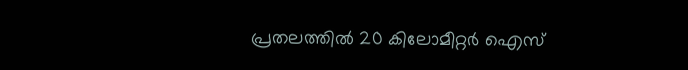പ്രതലത്തില്‍ 20 കിലോമീറ്റര്‍ ഐസ്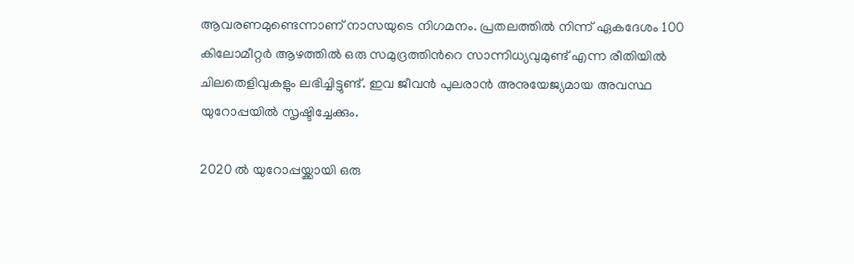ആവരണമുണ്ടെന്നാണ് നാസയുടെ നിഗമനം. പ്രതലത്തില്‍ നിന്ന് ഏകദേശം 100 കിലോമീറ്റര്‍ ആഴത്തില്‍ ഒരു സമുദ്രത്തിന്‍റെ സാന്നിധ്യവുമുണ്ട് എന്ന രീതിയില്‍ ചിലതെളിവുകളും ലഭിച്ചിട്ടുണ്ട്. ഇവ ജീവന്‍ പുലരാന്‍ അനുയേജ്യമായ അവസ്ഥ യുറോപ്പയില്‍ സൃഷ്ടിച്ചേക്കും.

2020 ല്‍ യുറോപ്പയ്ക്കായി ഒരു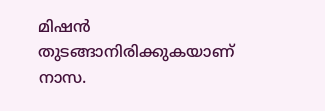മിഷന്‍ തുടങ്ങാനിരിക്കുകയാണ് നാസ.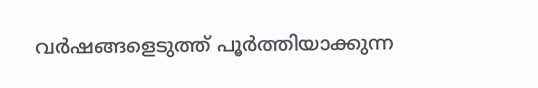വര്‍ഷങ്ങളെടുത്ത് പൂര്‍ത്തിയാക്കുന്ന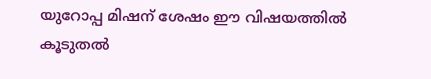യുറോപ്പ മിഷന് ശേഷം ഈ വിഷയത്തില്‍ കൂടുതല്‍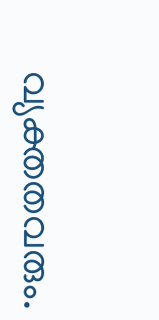വ്യക്തതവരും.